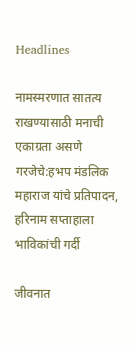Headlines

नामस्मरणात सातत्य राखण्यासाठी मनाची एकाग्रता असणे गरजेचे:हभप मंडलिक महाराज यांचे प्रतिपादन, हरिनाम सप्ताहाला भाविकांची गर्दी

जीवनात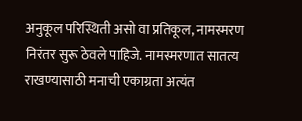अनुकूल परिस्थिती असो वा प्रतिकूल, नामस्मरण निरंतर सुरू ठेवले पाहिजे. नामस्मरणात सातत्य राखण्यासाठी मनाची एकाग्रता अत्यंत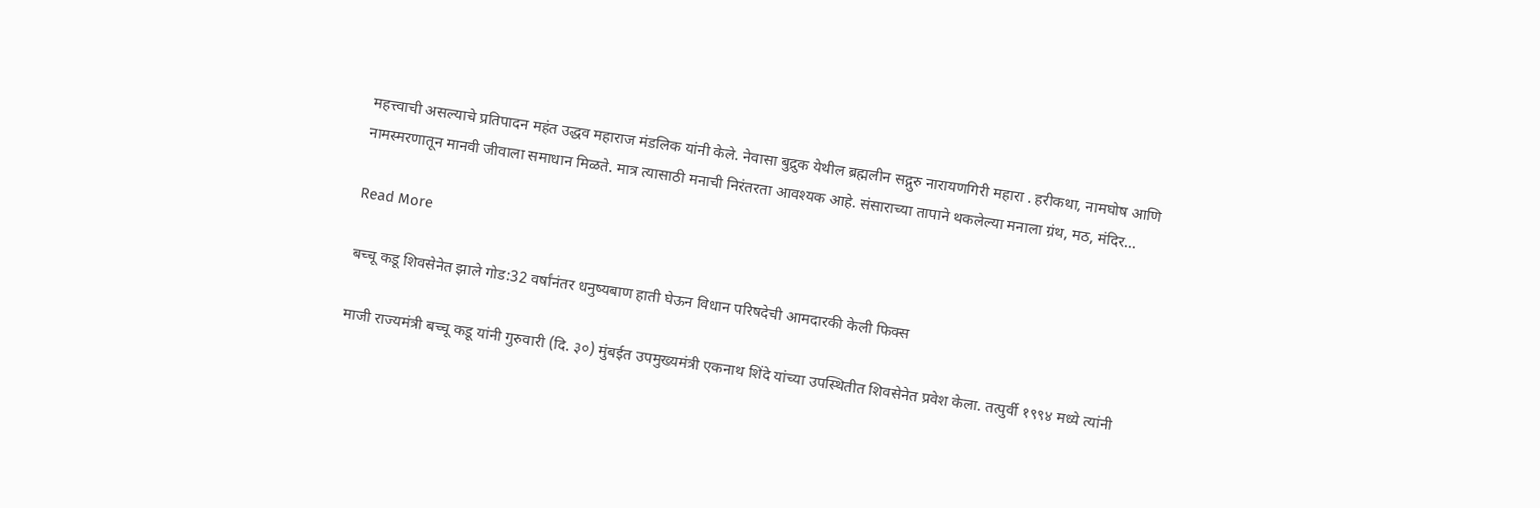महत्त्वाची असल्याचे प्रतिपादन महंत उद्धव महाराज मंडलिक यांनी केले. नेवासा बुद्रुक येथील ब्रह्मलीन सद्गुरु नारायणगिरी महारा . हरीकथा, नामघोष आणि नामस्मरणातून मानवी जीवाला समाधान मिळते. मात्र त्यासाठी मनाची निरंतरता आवश्यक आहे. संसाराच्या तापाने थकलेल्या मनाला ग्रंथ, मठ, मंदिर…

Read More

बच्चू कडू शिवसेनेत झाले गोड:32 वर्षांनंतर धनुष्यबाण हाती घेऊन विधान परिषदेची आमदारकी केली फिक्स

माजी राज्यमंत्री बच्चू कडू यांनी गुरुवारी (दि. ३०) मुंबईत उपमुख्यमंत्री एकनाथ शिंदे यांच्या उपस्थितीत शिवसेनेत प्रवेश केला. तत्पुर्वी १९९४ मध्ये त्यांनी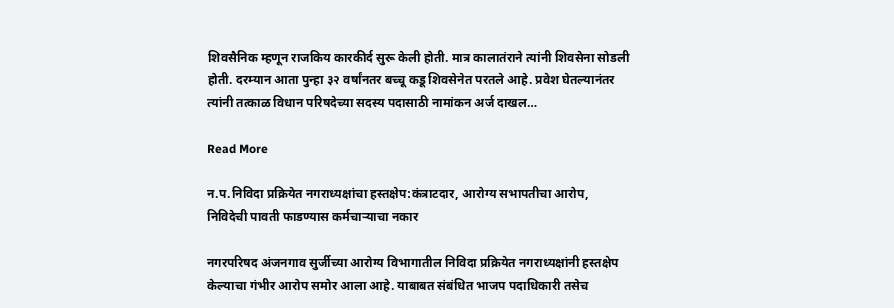शिवसैनिक म्हणून राजकिय कारकीर्द सुरू केली होती. मात्र कालातंराने त्यांनी शिवसेना सोडली होती. दरम्यान आता पुन्हा ३२ वर्षांनतर बच्चू कडू शिवसेनेत परतले आहे. प्रवेश घेतल्यानंतर त्यांनी तत्काळ विधान परिषदेच्या सदस्य पदासाठी नामांकन अर्ज दाखल…

Read More

न.प.निविदा प्रक्रियेत नगराध्यक्षांचा हस्तक्षेप:कंत्राटदार, आरोग्य सभापतीचा आरोप, निविदेची पावती फाडण्यास कर्मचाऱ्याचा नकार

नगरपरिषद अंजनगाव सुर्जीच्या आरोग्य विभागातील निविदा प्रक्रियेत नगराध्यक्षांनी हस्तक्षेप केल्याचा गंभीर आरोप समोर आला आहे. याबाबत संबंधित भाजप पदाधिकारी तसेच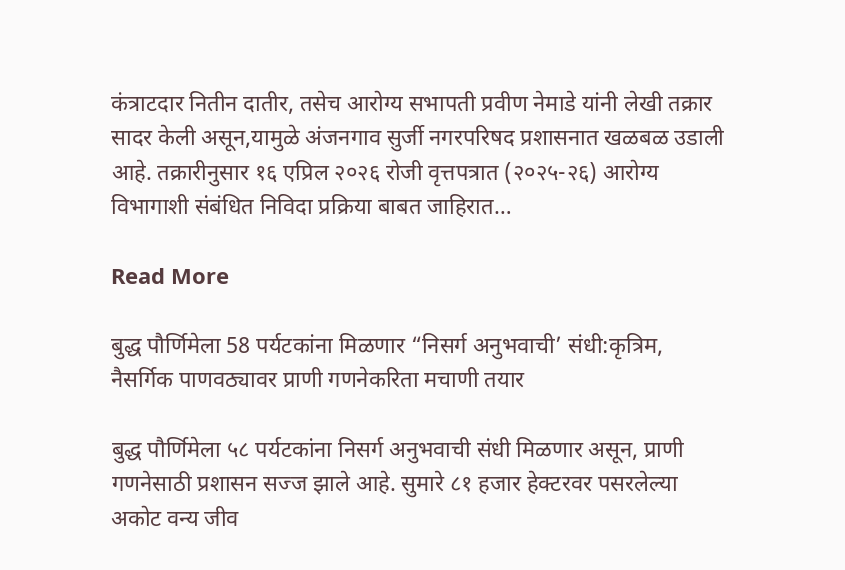कंत्राटदार नितीन दातीर, तसेच आरोग्य सभापती प्रवीण नेमाडे यांनी लेखी तक्रार सादर केली असून,यामुळे अंजनगाव सुर्जी नगरपरिषद प्रशासनात खळबळ उडाली आहे. तक्रारीनुसार १६ एप्रिल २०२६ रोजी वृत्तपत्रात (२०२५-२६) आरोग्य विभागाशी संबंधित निविदा प्रक्रिया बाबत जाहिरात…

Read More

बुद्ध पौर्णिमेला 58 पर्यटकांना मिळणार “निसर्ग अनुभवाची’ संधी:कृत्रिम, नैसर्गिक पाणवठ्यावर प्राणी गणनेकरिता मचाणी तयार

बुद्ध पौर्णिमेला ५८ पर्यटकांना निसर्ग अनुभवाची संधी मिळणार असून, प्राणी गणनेसाठी प्रशासन सज्ज झाले आहे. सुमारे ८१ हजार हेक्टरवर पसरलेल्या अकोट वन्य जीव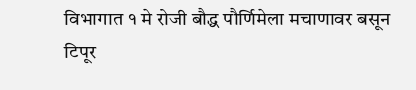विभागात १ मे रोजी बौद्ध पौर्णिमेला मचाणावर बसून टिपूर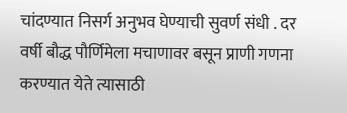चांदण्यात निसर्ग अनुभव घेण्याची सुवर्ण संधी . दर वर्षी बौद्ध पौर्णिमेला मचाणावर बसून प्राणी गणना करण्यात येते त्यासाठी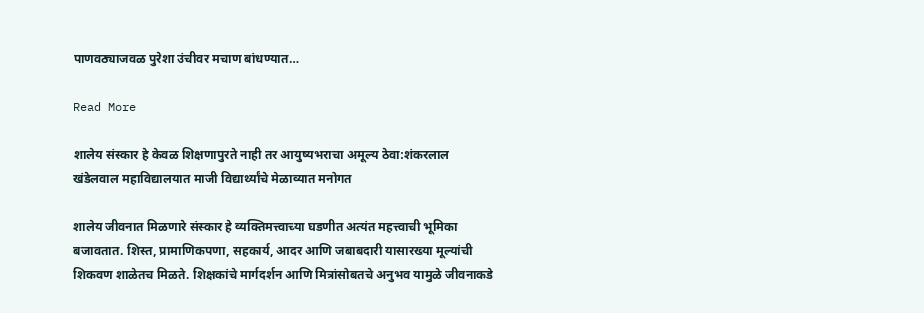पाणवठ्याजवळ पुरेशा उंचीवर मचाण बांधण्यात…

Read More

शालेय संस्कार हे केवळ शिक्षणापुरते नाही तर आयुष्यभराचा अमूल्य ठेवा:शंकरलाल खंडेलवाल महाविद्यालयात माजी विद्यार्थ्यांचे मेळाव्यात मनोगत

शालेय जीवनात मिळणारे संस्कार हे व्यक्तिमत्त्वाच्या घडणीत अत्यंत महत्त्वाची भूमिका बजावतात. शिस्त, प्रामाणिकपणा, सहकार्य, आदर आणि जबाबदारी यासारख्या मूल्यांची शिकवण शाळेतच मिळते. शिक्षकांचे मार्गदर्शन आणि मित्रांसोबतचे अनुभव यामुळे जीवनाकडे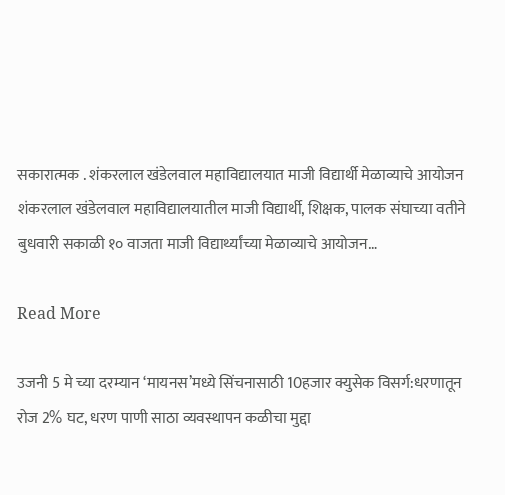सकारात्मक . शंकरलाल खंडेलवाल महाविद्यालयात माजी विद्यार्थी मेळाव्याचे आयोजन शंकरलाल खंडेलवाल महाविद्यालयातील माजी विद्यार्थी, शिक्षक, पालक संघाच्या वतीने बुधवारी सकाळी १० वाजता माजी विद्यार्थ्यांच्या मेळाव्याचे आयोजन…

Read More

उजनी 5 मे च्या दरम्यान ‘मायनस’मध्ये सिंचनासाठी 10हजार क्युसेक विसर्ग:धरणातून रोज 2% घट, धरण पाणी साठा व्यवस्थापन कळीचा मुद्दा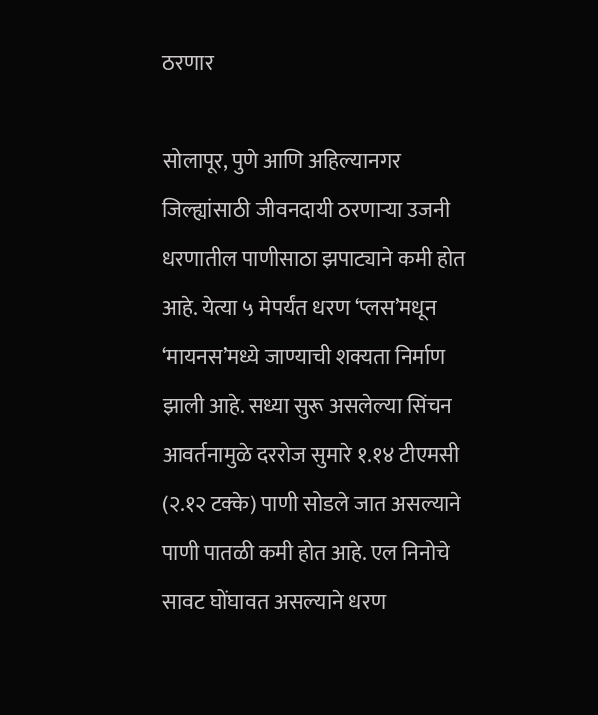ठरणार

सोलापूर, पुणे आणि अहिल्यानगर जिल्ह्यांसाठी जीवनदायी ठरणाऱ्या उजनी धरणातील पाणीसाठा झपाट्याने कमी होत आहे. येत्या ५ मेपर्यंत धरण ‘प्लस’मधून ‘मायनस’मध्ये जाण्याची शक्यता निर्माण झाली आहे. सध्या सुरू असलेल्या सिंचन आवर्तनामुळे दररोज सुमारे १.१४ टीएमसी (२.१२ टक्के) पाणी सोडले जात असल्याने पाणी पातळी कमी होत आहे. एल निनोचे सावट घोंघावत असल्याने धरण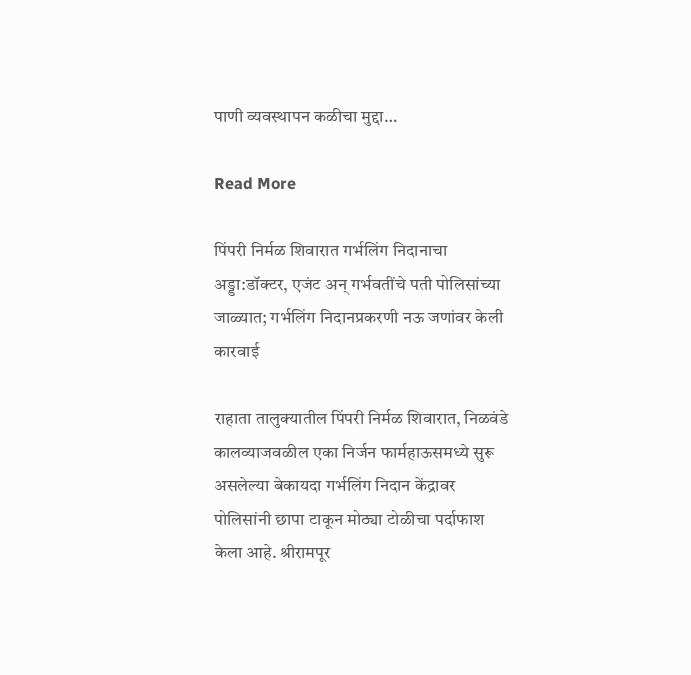पाणी व्यवस्थापन कळीचा मुद्दा…

Read More

पिंपरी निर्मळ शिवारात गर्भलिंग निदानाचा अड्डा:डॉक्टर, एजंट अन् गर्भवतींचे पती पोलिसांच्या जाळ्यात; गर्भलिंग निदानप्रकरणी नऊ जणांवर केली कारवाई

राहाता तालुक्यातील पिंपरी निर्मळ शिवारात, निळवंडे कालव्याजवळील एका निर्जन फार्महाऊसमध्ये सुरू असलेल्या बेकायदा गर्भलिंग निदान केंद्रावर पोलिसांनी छापा टाकून मोठ्या टोळीचा पर्दाफाश केला आहे. श्रीरामपूर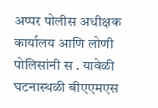अप्पर पोलीस अधीक्षक कार्यालय आणि लोणी पोलिसांनी स . यावेळी घटनास्थळी बीएएमएस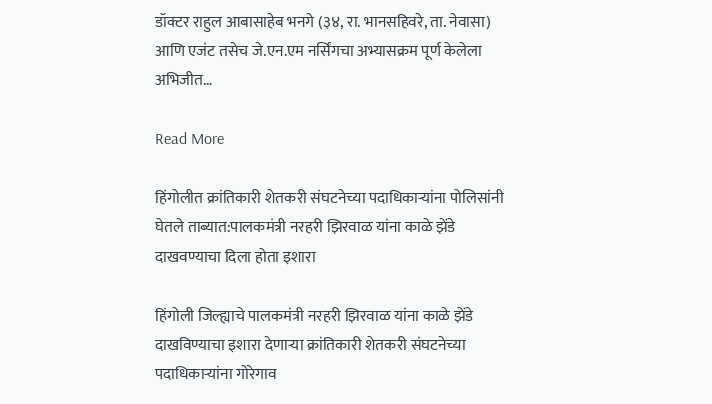डॉक्टर राहुल आबासाहेब भनगे (३४, रा. भानसहिवरे, ता. नेवासा) आणि एजंट तसेच जे.एन.एम नर्सिंगचा अभ्यासक्रम पूर्ण केलेला अभिजीत…

Read More

हिंगोलीत क्रांतिकारी शेतकरी संघटनेच्या पदाधिकाऱ्यांना पोलिसांनी घेतले ताब्यात:पालकमंत्री नरहरी झिरवाळ यांना काळे झेंडे दाखवण्याचा दिला होता इशारा

हिंगोली जिल्ह्याचे पालकमंत्री नरहरी झिरवाळ यांना काळे झेंडे दाखविण्याचा इशारा देणाऱ्या क्रांतिकारी शेतकरी संघटनेच्या पदाधिकाऱ्यांना गोरेगाव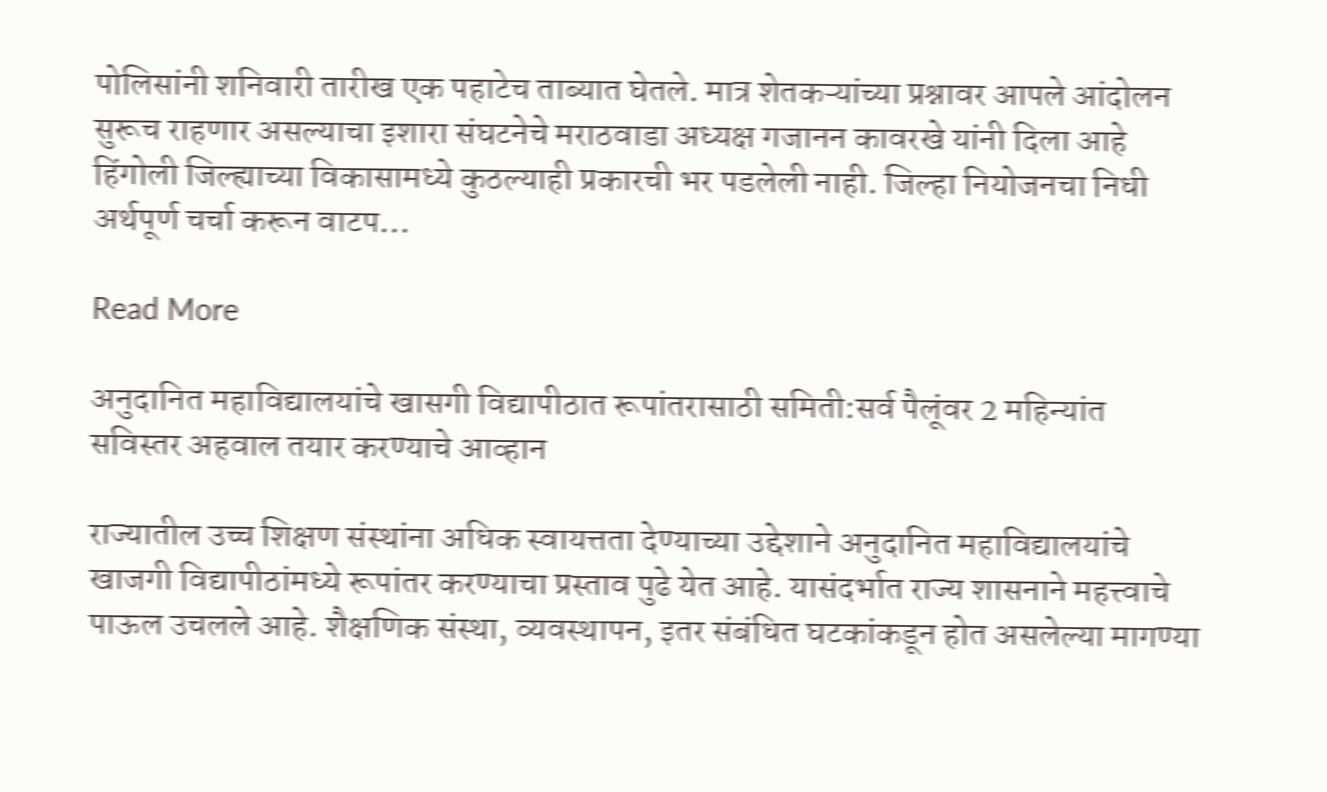पोलिसांनी शनिवारी तारीख एक पहाटेच ताब्यात घेतले. मात्र शेतकऱ्यांच्या प्रश्नावर आपले आंदोलन सुरूच राहणार असल्याचा इशारा संघटनेचे मराठवाडा अध्यक्ष गजानन कावरखे यांनी दिला आहे हिंगोली जिल्ह्याच्या विकासामध्ये कुठल्याही प्रकारची भर पडलेली नाही. जिल्हा नियोजनचा निधी अर्थपूर्ण चर्चा करून वाटप…

Read More

अनुदानित महाविद्यालयांचे खासगी विद्यापीठात रूपांतरासाठी समिती:सर्व पैलूंवर 2 महिन्यांत सविस्तर अहवाल तयार करण्याचे आव्हान

राज्यातील उच्च शिक्षण संस्थांना अधिक स्वायत्तता देण्याच्या उद्देशाने अनुदानित महाविद्यालयांचे खाजगी विद्यापीठांमध्ये रूपांतर करण्याचा प्रस्ताव पुढे येत आहे. यासंदर्भात राज्य शासनाने महत्त्वाचे पाऊल उचलले आहे. शैक्षणिक संस्था, व्यवस्थापन, इतर संबंधित घटकांकडून होत असलेल्या मागण्या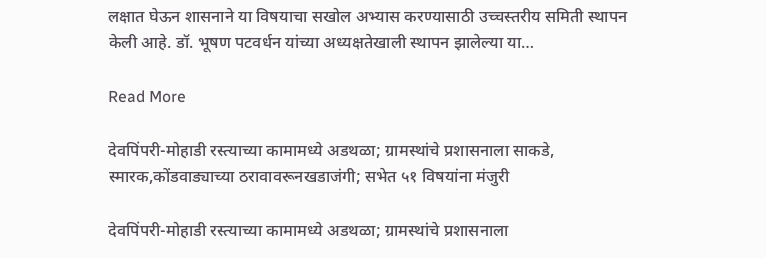लक्षात घेऊन शासनाने या विषयाचा सखोल अभ्यास करण्यासाठी उच्चस्तरीय समिती स्थापन केली आहे. डॉ. भूषण पटवर्धन यांच्या अध्यक्षतेखाली स्थापन झालेल्या या…

Read More

देवपिंपरी-मोहाडी रस्त्याच्या कामामध्ये अडथळा; ग्रामस्थांचे प्रशासनाला साकडे, स्मारक,कोंडवाड्याच्या ठरावावरूनखडाजंगी; सभेत ५१ विषयांना मंजुरी

देवपिंपरी-मोहाडी रस्त्याच्या कामामध्ये अडथळा; ग्रामस्थांचे प्रशासनाला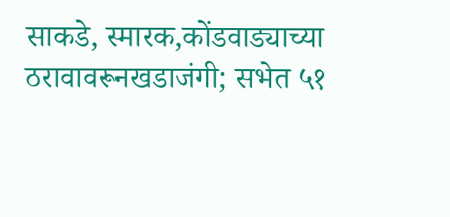साकडे, स्मारक,कोंडवाड्याच्या ठरावावरूनखडाजंगी; सभेत ५१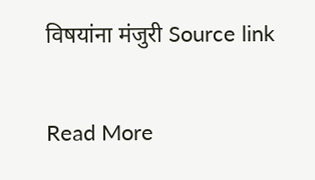विषयांना मंजुरी Source link

Read More